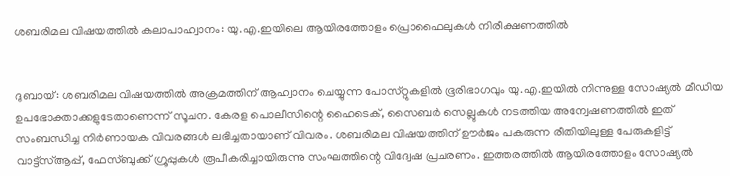ശബരിമല വിഷയത്തില്‍ കലാപാഹ്വാനം: യു.എ.ഇയിലെ ആയിരത്തോളം പ്രൊഫൈലുകള്‍ നിരീക്ഷണത്തില്‍


ദുബായ്: ശബരിമല വിഷയത്തില്‍ അക്രമത്തിന് ആഹ്വാനം ചെയ്യുന്ന പോസ്‌റ്റുകളില്‍ ഭൂരിഭാഗവും യു.എ.ഇയില്‍ നിന്നുള്ള സോഷ്യല്‍ മീഡിയ ഉപഭോക്താക്കളുടേതാണെന്ന് സൂചന. കേരള പൊലീസിന്റെ ഹൈടെക്, സൈബര്‍ സെല്ലുകള്‍ നടത്തിയ അന്വേഷണത്തില്‍ ഇത് സംബന്ധിച്ച നിര്‍ണായക വിവരങ്ങള്‍ ലഭിച്ചതായാണ് വിവരം. ശബരിമല വിഷയത്തിന് ഊര്‍ജം പകരുന്ന രീതിയിലുള്ള പേരുകളിട്ട് വാട്ട്സ്‌ആപ്പ്, ഫേസ്ബുക്ക് ഗ്രൂപ്പുകള്‍ രൂപീകരിച്ചായിരുന്നു സംഘത്തിന്റെ വിദ്വേഷ പ്രചരണം. ഇത്തരത്തില്‍ ആയിരത്തോളം സോഷ്യല്‍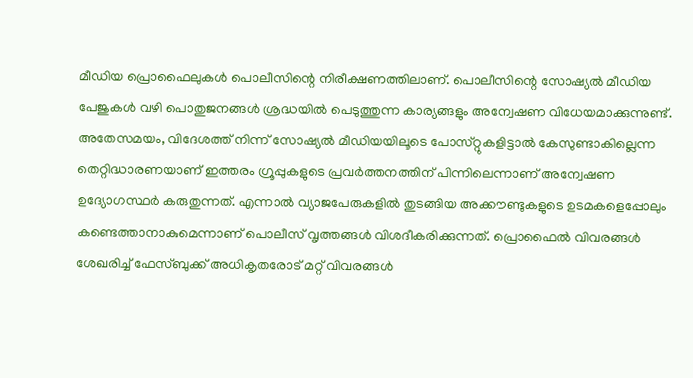മീഡിയ പ്രൊഫൈലുകള്‍ പൊലീസിന്റെ നിരീക്ഷണത്തിലാണ്. പൊലീസിന്റെ സോഷ്യല്‍ മീഡിയ പേജുകള്‍ വഴി പൊതുജനങ്ങള്‍ ശ്രദ്ധയില്‍ പെടുത്തുന്ന കാര്യങ്ങളും അന്വേഷണ വിധേയമാക്കുന്നുണ്ട്.
അതേസമയം, വിദേശത്ത് നിന്ന് സോഷ്യല്‍ മീഡിയയിലൂടെ പോസ്‌റ്റുകളിട്ടാല്‍ കേസുണ്ടാകില്ലെന്ന തെറ്റിദ്ധാരണയാണ് ഇത്തരം ഗ്രൂപ്പുകളുടെ പ്രവര്‍ത്തനത്തിന് പിന്നിലെന്നാണ് അന്വേഷണ ഉദ്യോഗസ്ഥര്‍ കരുതുന്നത്. എന്നാല്‍ വ്യാജപേരുകളില്‍ തുടങ്ങിയ അക്കൗണ്ടുകളുടെ ഉടമകളെപ്പോലും കണ്ടെത്താനാകുമെന്നാണ് പൊലീസ് വൃത്തങ്ങള്‍ വിശദീകരിക്കുന്നത്. പ്രൊഫൈല്‍ വിവരങ്ങള്‍ ശേഖരിച്ച്‌ ഫേസ്ബുക്ക് അധികൃതരോട് മറ്റ് വിവരങ്ങള്‍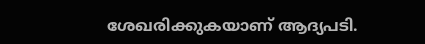ശേഖരിക്കുകയാണ് ആദ്യപടി.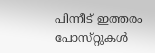പിന്നീട് ഇത്തരം പോസ്‌റ്റുകള്‍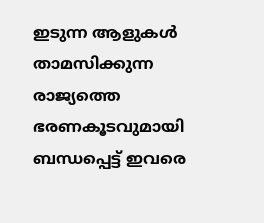ഇടുന്ന ആളുകള്‍ താമസിക്കുന്ന രാജ്യത്തെ ഭരണകൂടവുമായി ബന്ധപ്പെട്ട് ഇവരെ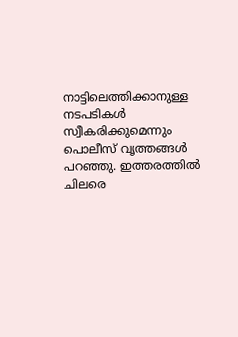നാട്ടിലെത്തിക്കാനുള്ള നടപടികള്‍ സ്വീകരിക്കുമെന്നും പൊലീസ് വൃത്തങ്ങള്‍ പറഞ്ഞു. ഇത്തരത്തില്‍ ചിലരെ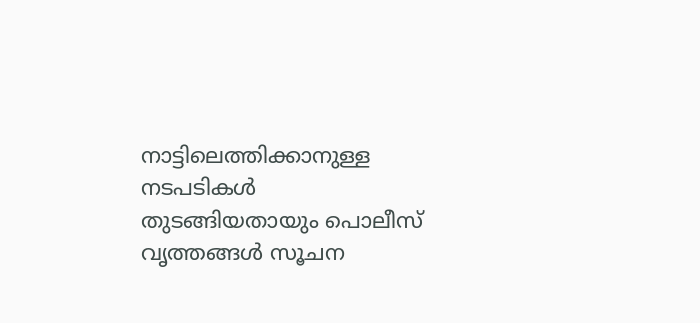നാട്ടിലെത്തിക്കാനുള്ള നടപടികള്‍ തുടങ്ങിയതായും പൊലീസ് വൃത്തങ്ങള്‍ സൂചന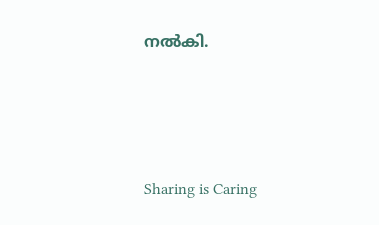നല്‍കി.




Sharing is Caring